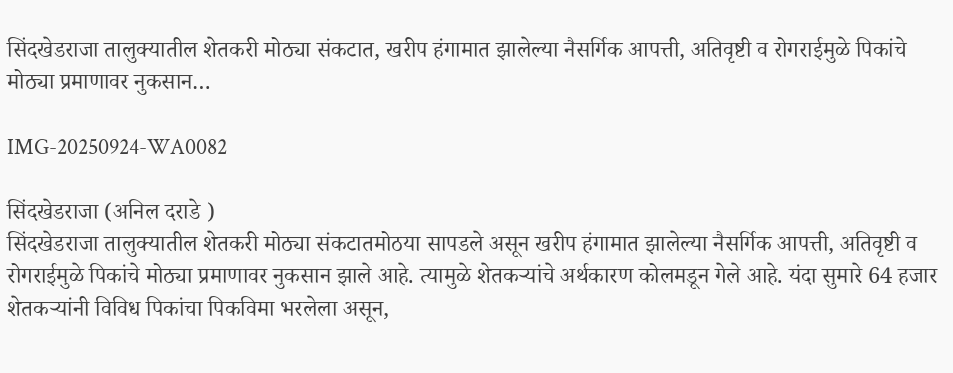सिंदखेडराजा तालुक्यातील शेतकरी मोठ्या संकटात, खरीप हंगामात झालेल्या नैसर्गिक आपत्ती, अतिवृष्टी व रोगराईमुळे पिकांचे मोठ्या प्रमाणावर नुकसान…

IMG-20250924-WA0082

सिंदखेडराजा (अनिल दराडे )
सिंदखेडराजा तालुक्यातील शेतकरी मोठ्या संकटातमोठया सापडले असून खरीप हंगामात झालेल्या नैसर्गिक आपत्ती, अतिवृष्टी व रोगराईमुळे पिकांचे मोठ्या प्रमाणावर नुकसान झाले आहे. त्यामुळे शेतकऱ्यांचे अर्थकारण कोलमडून गेले आहे. यंदा सुमारे 64 हजार शेतकऱ्यांनी विविध पिकांचा पिकविमा भरलेला असून,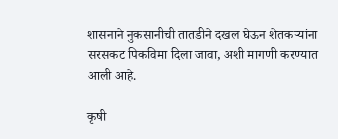शासनाने नुकसानीची तातडीने दखल घेऊन शेतकऱ्यांना सरसकट पिकविमा दिला जावा, अशी मागणी करण्यात आली आहे.

कृषी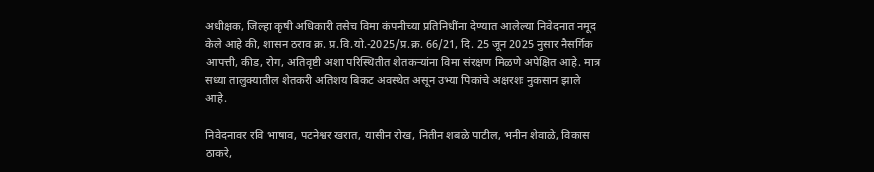अधीक्षक, जिल्हा कृषी अधिकारी तसेच विमा कंपनीच्या प्रतिनिधींना देण्यात आलेल्या निवेदनात नमूद केले आहे की, शासन ठराव क्र. प्र.वि.यो.-2025/प्र.क्र. 66/21, दि. 25 जून 2025 नुसार नैसर्गिक आपत्ती, कीड, रोग, अतिवृष्टी अशा परिस्थितीत शेतकऱ्यांना विमा संरक्षण मिळणे अपेक्षित आहे. मात्र सध्या तालुक्यातील शेतकरी अतिशय बिकट अवस्थेत असून उभ्या पिकांचे अक्षरशः नुकसान झाले आहे.

निवेदनावर रवि भाषाव, पटनेश्वर खरात, यासीन रोख, नितीन शबळे पाटील, भनीन शेवाळे, विकास ठाकरे,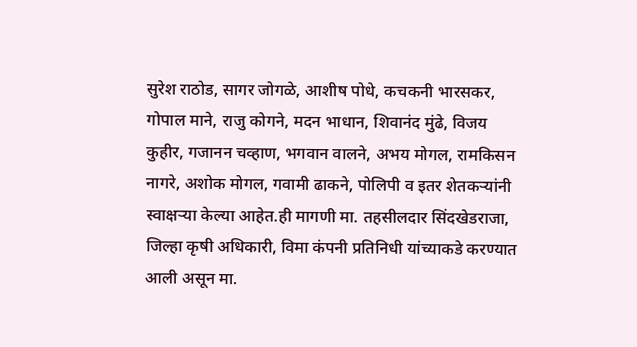सुरेश राठोड, सागर जोगळे, आशीष पोधे, कचकनी भारसकर, गोपाल माने, राजु कोगने, मदन भाधान, शिवानंद मुंढे, विजय कुहीर, गजानन चव्हाण, भगवान वालने, अभय मोगल, रामकिसन नागरे, अशोक मोगल, गवामी ढाकने, पोलिपी व इतर शेतकऱ्यांनी स्वाक्षऱ्या केल्या आहेत.ही मागणी मा. तहसीलदार सिंदखेडराजा, जिल्हा कृषी अधिकारी, विमा कंपनी प्रतिनिधी यांच्याकडे करण्यात आली असून मा.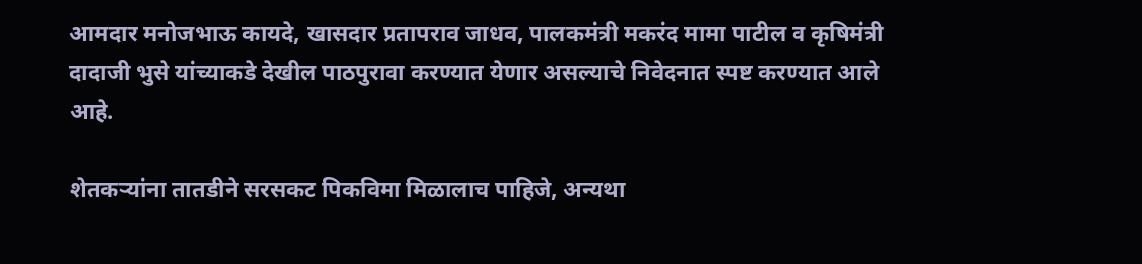आमदार मनोजभाऊ कायदे, खासदार प्रतापराव जाधव, पालकमंत्री मकरंद मामा पाटील व कृषिमंत्री दादाजी भुसे यांच्याकडे देखील पाठपुरावा करण्यात येणार असल्याचे निवेदनात स्पष्ट करण्यात आले आहे.

शेतकऱ्यांना तातडीने सरसकट पिकविमा मिळालाच पाहिजे, अन्यथा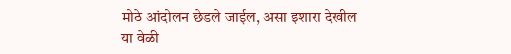मोठे आंदोलन छेडले जाईल, असा इशारा देखील या वेळी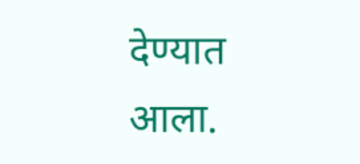देण्यात आला.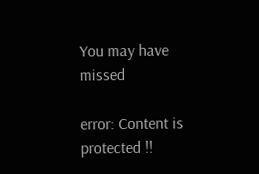You may have missed

error: Content is protected !!